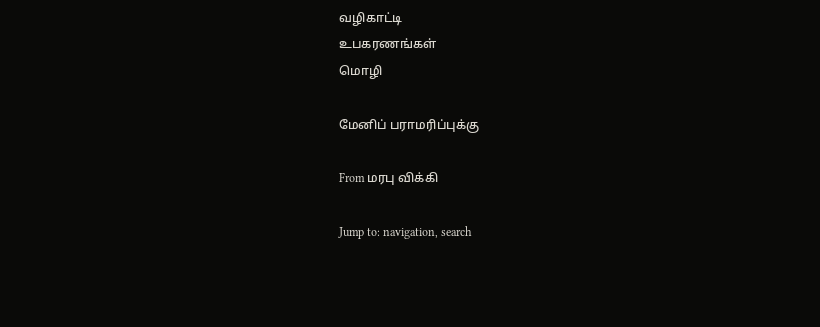வழிகாட்டி
உபகரணங்கள்
மொழி

மேனிப் பராமரிப்புக்கு

From மரபு விக்கி

Jump to: navigation, search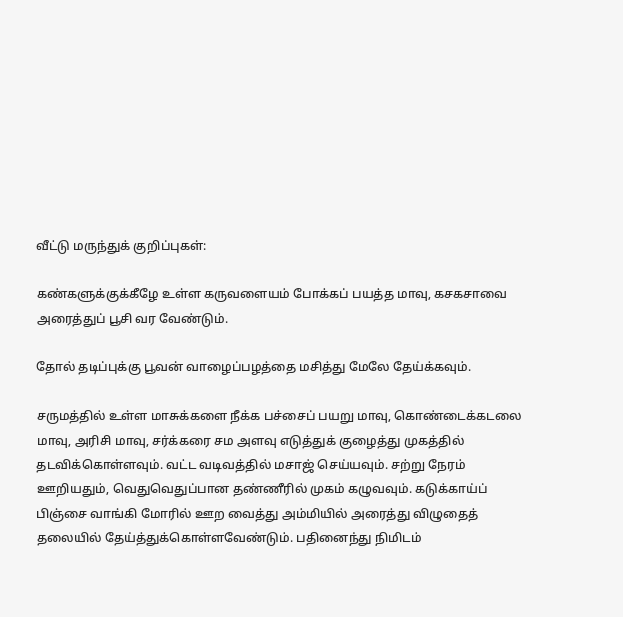வீட்டு மருந்துக் குறிப்புகள்:

கண்களுக்குக்கீழே உள்ள கருவளையம் போக்கப் பயத்த மாவு, கசகசாவை அரைத்துப் பூசி வர வேண்டும்.

தோல் தடிப்புக்கு பூவன் வாழைப்பழத்தை மசித்து மேலே தேய்க்கவும்.

சருமத்தில் உள்ள மாசுக்களை நீக்க பச்சைப் பயறு மாவு, கொண்டைக்கடலை மாவு, அரிசி மாவு, சர்க்கரை சம அளவு எடுத்துக் குழைத்து முகத்தில் தடவிக்கொள்ளவும். வட்ட வடிவத்தில் மசாஜ் செய்யவும். சற்று நேரம் ஊறியதும், வெதுவெதுப்பான தண்ணீரில் முகம் கழுவவும். கடுக்காய்ப் பிஞ்சை வாங்கி மோரில் ஊற வைத்து அம்மியில் அரைத்து விழுதைத் தலையில் தேய்த்துக்கொள்ளவேண்டும். பதினைந்து நிமிடம்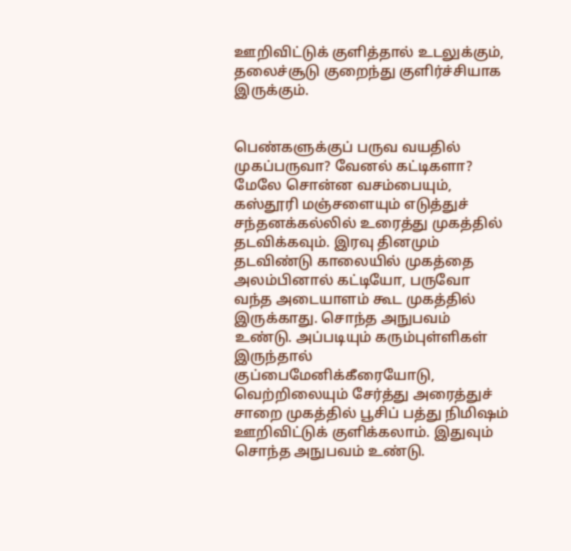ஊறிவிட்டுக் குளித்தால் உடலுக்கும், தலைச்சூடு குறைந்து குளிர்ச்சியாக இருக்கும்.


பெண்களுக்குப் பருவ வயதில் முகப்பருவா? வேனல் கட்டிகளா? மேலே சொன்ன வசம்பையும், கஸ்தூரி மஞ்சளையும் எடுத்துச் சந்தனக்கல்லில் உரைத்து முகத்தில் தடவிக்கவும். இரவு தினமும் தடவிண்டு காலையில் முகத்தை அலம்பினால் கட்டியோ, பருவோ வந்த அடையாளம் கூட முகத்தில் இருக்காது. சொந்த அநுபவம் உண்டு. அப்படியும் கரும்புள்ளிகள் இருந்தால் குப்பைமேனிக்கீரையோடு, வெற்றிலையும் சேர்த்து அரைத்துச் சாறை முகத்தில் பூசிப் பத்து நிமிஷம் ஊறிவிட்டுக் குளிக்கலாம். இதுவும் சொந்த அநுபவம் உண்டு.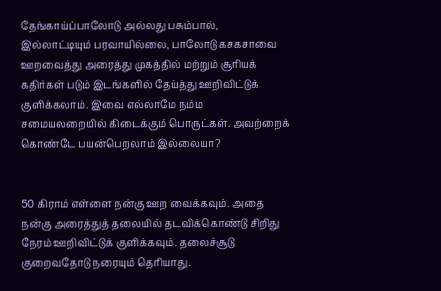தேங்காய்ப்பாலோடு அல்லது பசும்பால், இல்லாட்டியும் பரவாயில்லை, பாலோடு கசகசாவை ஊறவைத்து அரைத்து முகத்தில் மற்றும் சூரியக் கதிர்கள் படும் இடங்களில் தேய்த்து ஊறிவிட்டுக் குளிக்கலாம். இவை எல்லாமே நம்ம சமையலறையில் கிடைக்கும் பொருட்கள். அவற்றைக் கொண்டே பயன்பெறலாம் இல்லையா?


50 கிராம் எள்ளை நன்கு ஊற வைக்கவும். அதை நன்கு அரைத்துத் தலையில் தடவிக்கொண்டு சிறிது நேரம் ஊறிவிட்டுக் குளிக்கவும். தலைச்சூடு குறைவதோடு நரையும் தெரியாது.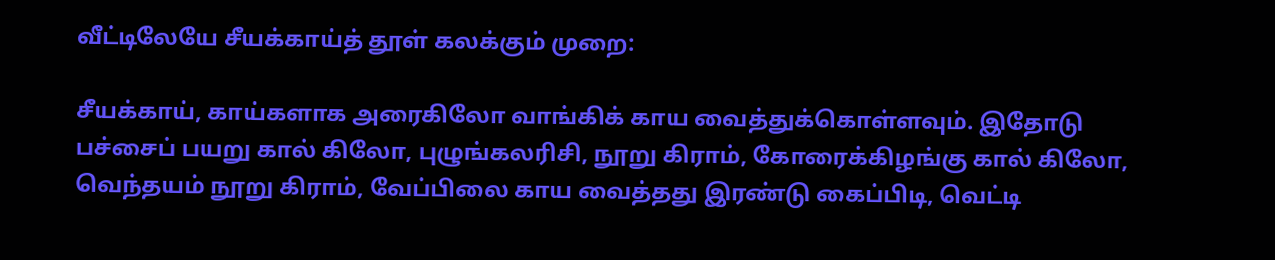வீட்டிலேயே சீயக்காய்த் தூள் கலக்கும் முறை:

சீயக்காய், காய்களாக அரைகிலோ வாங்கிக் காய வைத்துக்கொள்ளவும். இதோடு பச்சைப் பயறு கால் கிலோ, புழுங்கலரிசி, நூறு கிராம், கோரைக்கிழங்கு கால் கிலோ, வெந்தயம் நூறு கிராம், வேப்பிலை காய வைத்தது இரண்டு கைப்பிடி, வெட்டி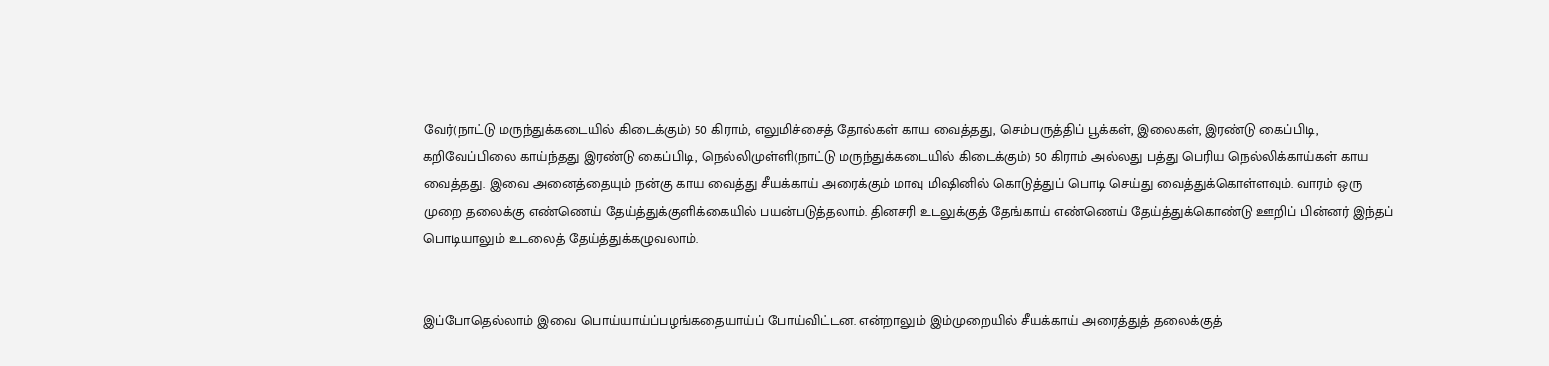வேர்(நாட்டு மருந்துக்கடையில் கிடைக்கும்) 50 கிராம், எலுமிச்சைத் தோல்கள் காய வைத்தது, செம்பருத்திப் பூக்கள், இலைகள், இரண்டு கைப்பிடி, கறிவேப்பிலை காய்ந்தது இரண்டு கைப்பிடி, நெல்லிமுள்ளி(நாட்டு மருந்துக்கடையில் கிடைக்கும்) 50 கிராம் அல்லது பத்து பெரிய நெல்லிக்காய்கள் காய வைத்தது. இவை அனைத்தையும் நன்கு காய வைத்து சீயக்காய் அரைக்கும் மாவு மிஷினில் கொடுத்துப் பொடி செய்து வைத்துக்கொள்ளவும். வாரம் ஒரு முறை தலைக்கு எண்ணெய் தேய்த்துக்குளிக்கையில் பயன்படுத்தலாம். தினசரி உடலுக்குத் தேங்காய் எண்ணெய் தேய்த்துக்கொண்டு ஊறிப் பின்னர் இந்தப் பொடியாலும் உடலைத் தேய்த்துக்கழுவலாம்.


இப்போதெல்லாம் இவை பொய்யாய்ப்பழங்கதையாய்ப் போய்விட்டன. என்றாலும் இம்முறையில் சீயக்காய் அரைத்துத் தலைக்குத்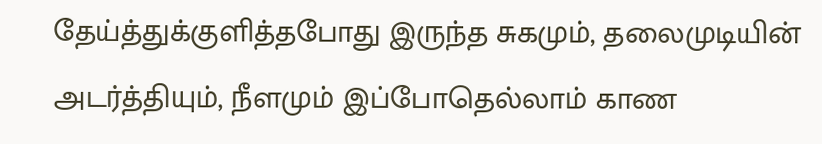தேய்த்துக்குளித்தபோது இருந்த சுகமும், தலைமுடியின் அடர்த்தியும், நீளமும் இப்போதெல்லாம் காண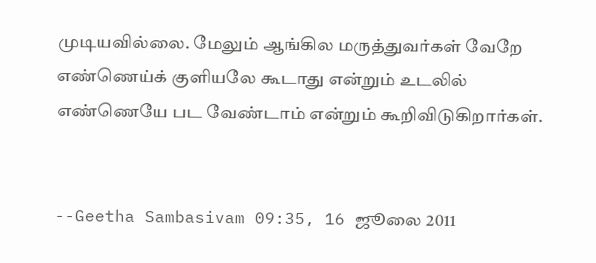முடியவில்லை. மேலும் ஆங்கில மருத்துவர்கள் வேறே எண்ணெய்க் குளியலே கூடாது என்றும் உடலில் எண்ணெயே பட வேண்டாம் என்றும் கூறிவிடுகிறார்கள்.


--Geetha Sambasivam 09:35, 16 ஜூலை 2011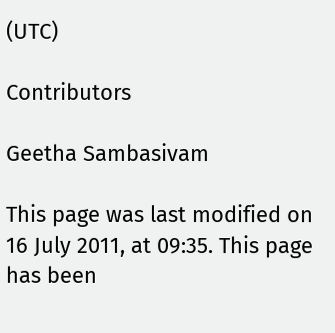(UTC)

Contributors

Geetha Sambasivam

This page was last modified on 16 July 2011, at 09:35. This page has been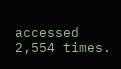accessed 2,554 times.